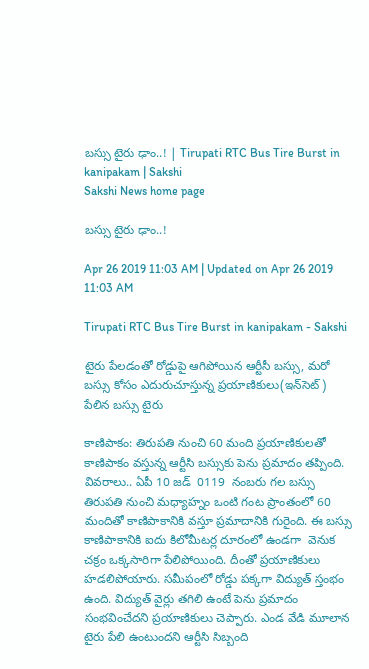బస్సు టైరు ఢాం..! | Tirupati RTC Bus Tire Burst in kanipakam | Sakshi
Sakshi News home page

బస్సు టైరు ఢాం..!

Apr 26 2019 11:03 AM | Updated on Apr 26 2019 11:03 AM

Tirupati RTC Bus Tire Burst in kanipakam - Sakshi

టైరు పేలడంతో రోడ్డుపై ఆగిపోయిన ఆర్టీసీ బస్సు, మరో బస్సు కోసం ఎదురుచూస్తున్న ప్రయాణికులు(ఇన్‌సెట్‌) పేలిన బస్సు టైరు

కాణిపాకం: తిరుపతి నుంచి 60 మంది ప్రయాణికులతో కాణిపాకం వస్తున్న ఆర్టీసి బస్సుకు పెను ప్రమాదం తప్పింది. వివరాలు.. ఏపీ 10 జడ్‌  0119  నంబరు గల బస్సు తిరుపతి నుంచి మధ్యాహ్నం ఒంటి గంట ప్రాంతంలో 60 మందితో కాణిపాకానికి వస్తూ ప్రమాదానికి గురైంది. ఈ బస్సు కాణిపాకానికి ఐదు కిలోమీటర్ల దూరంలో ఉండగా  వెనుక చక్రం ఒక్కసారిగా పేలిపోయింది. దీంతో ప్రయాణికులు హడలిపోయారు. సమీపంలో రోడ్డు పక్కగా విద్యుత్‌ స్తంభం ఉంది. విద్యుత్‌ వైర్లు తగిలి ఉంటే పెను ప్రమాదం సంభవించేదని ప్రయాణికులు చెప్పారు. ఎండ వేడి మూలాన టైరు పేలి ఉంటుందని ఆర్టీసి సిబ్బంది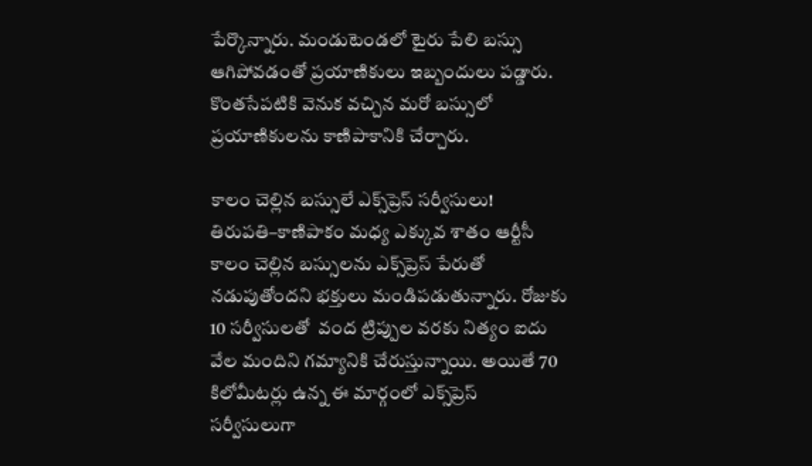పేర్కొన్నారు. మండుటెండలో టైరు పేలి బస్సు ఆగిపోవడంతో ప్రయాణికులు ఇబ్బందులు పడ్డారు. కొంతసేపటికి వెనుక వచ్చిన మరో బస్సులో ప్రయాణికులను కాణిపాకానికి చేర్చారు.

కాలం చెల్లిన బస్సులే ఎక్స్‌ప్రెస్‌ సర్వీసులు!
తిరుపతి–కాణిపాకం మధ్య ఎక్కువ శాతం ఆర్టీసీ కాలం చెల్లిన బస్సులను ఎక్స్‌ప్రెస్‌ పేరుతో నడుపుతోందని భక్తులు మండిపడుతున్నారు. రోజుకు 10 సర్వీసులతో  వంద ట్రిప్పుల వరకు నిత్యం ఐదు వేల మందిని గమ్యానికి చేరుస్తున్నాయి. అయితే 70 కిలోమీటర్లు ఉన్న ఈ మార్గంలో ఎక్స్‌ప్రెస్‌ సర్వీసులుగా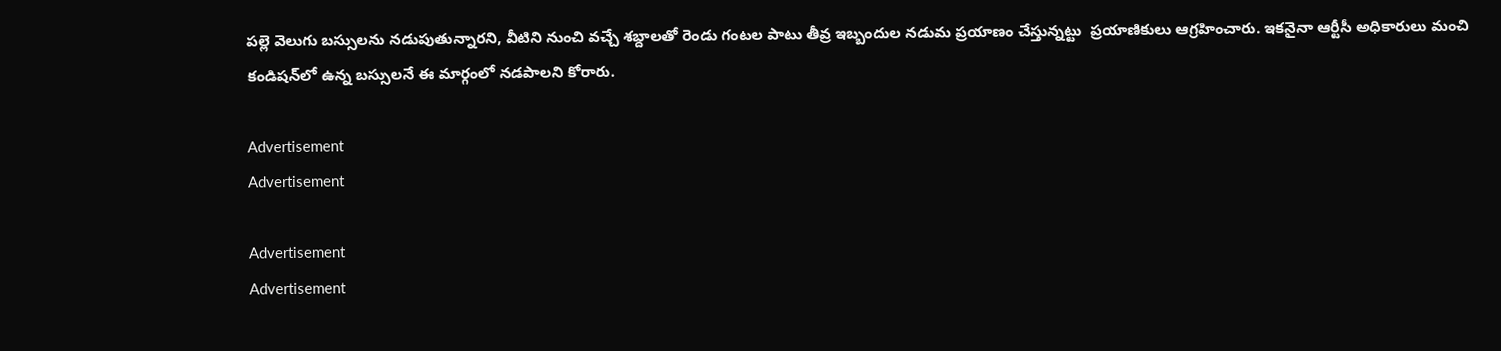పల్లె వెలుగు బస్సులను నడుపుతున్నారని, వీటిని నుంచి వచ్చే శబ్దాలతో రెండు గంటల పాటు తీవ్ర ఇబ్బందుల నడుమ ప్రయాణం చేస్తున్నట్టు  ప్రయాణికులు ఆగ్రహించారు. ఇకనైనా ఆర్టీసీ అధికారులు మంచి కండిషన్‌లో ఉన్న బస్సులనే ఈ మార్గంలో నడపాలని కోరారు.

Advertisement
Advertisement

Advertisement
Advertisement